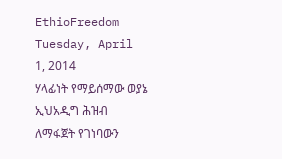EthioFreedom
Tuesday, April 1, 2014
ሃላፊነት የማይሰማው ወያኔ ኢህአዲግ ሕዝብ ለማፋጀት የገነባውን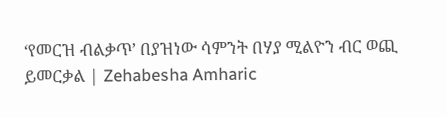‘የመርዝ ብልቃጥ’ በያዝነው ሳምንት በሃያ ሚልዮን ብር ወጪ ይመርቃል | Zehabesha Amharic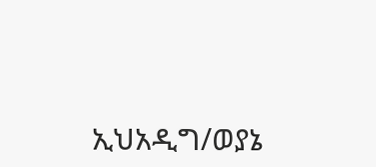ኢህአዲግ/ወያኔ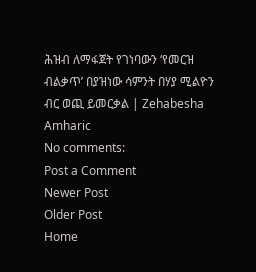ሕዝብ ለማፋጀት የገነባውን ‘የመርዝ ብልቃጥ’ በያዝነው ሳምንት በሃያ ሚልዮን ብር ወጪ ይመርቃል | Zehabesha Amharic
No comments:
Post a Comment
Newer Post
Older Post
Home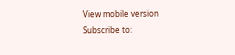View mobile version
Subscribe to: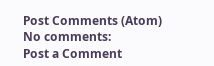Post Comments (Atom)
No comments:
Post a Comment